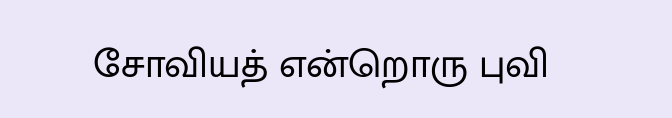சோவியத் என்றொரு புவி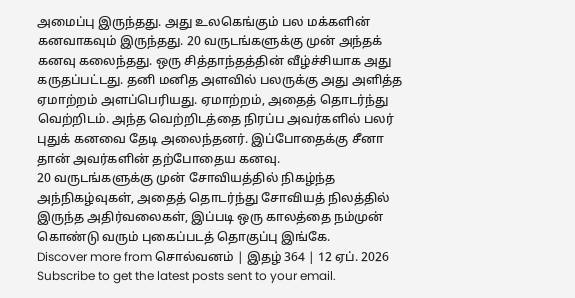அமைப்பு இருந்தது. அது உலகெங்கும் பல மக்களின் கனவாகவும் இருந்தது. 20 வருடங்களுக்கு முன் அந்தக் கனவு கலைந்தது. ஒரு சித்தாந்தத்தின் வீழ்ச்சியாக அது கருதப்பட்டது. தனி மனித அளவில் பலருக்கு அது அளித்த ஏமாற்றம் அளப்பெரியது. ஏமாற்றம், அதைத் தொடர்ந்து வெற்றிடம். அந்த வெற்றிடத்தை நிரப்ப அவர்களில் பலர் புதுக் கனவை தேடி அலைந்தனர். இப்போதைக்கு சீனா தான் அவர்களின் தற்போதைய கனவு.
20 வருடங்களுக்கு முன் சோவியத்தில் நிகழ்ந்த அந்நிகழ்வுகள், அதைத் தொடர்ந்து சோவியத் நிலத்தில் இருந்த அதிர்வலைகள், இப்படி ஒரு காலத்தை நம்முன் கொண்டு வரும் புகைப்படத் தொகுப்பு இங்கே.
Discover more from சொல்வனம் | இதழ் 364 | 12 ஏப். 2026
Subscribe to get the latest posts sent to your email.